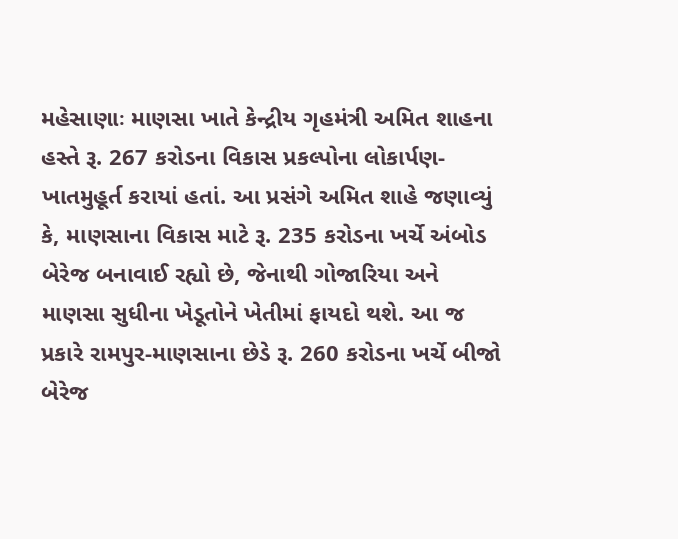મહેસાણાઃ માણસા ખાતે કેન્દ્રીય ગૃહમંત્રી અમિત શાહના હસ્તે રૂ. 267 કરોડના વિકાસ પ્રકલ્પોના લોકાર્પણ-ખાતમુહૂર્ત કરાયાં હતાં. આ પ્રસંગે અમિત શાહે જણાવ્યું કે, માણસાના વિકાસ માટે રૂ. 235 કરોડના ખર્ચે અંબોડ બેરેજ બનાવાઈ રહ્યો છે, જેનાથી ગોજારિયા અને માણસા સુધીના ખેડૂતોને ખેતીમાં ફાયદો થશે. આ જ પ્રકારે રામપુર-માણસાના છેડે રૂ. 260 કરોડના ખર્ચે બીજો બેરેજ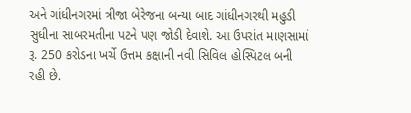અને ગાંધીનગરમાં ત્રીજા બેરેજના બન્યા બાદ ગાંધીનગરથી મહુડી સુધીના સાબરમતીના પટને પણ જોડી દેવાશે. આ ઉપરાંત માણસામાં રૂ. 250 કરોડના ખર્ચે ઉત્તમ કક્ષાની નવી સિવિલ હોસ્પિટલ બની રહી છે.